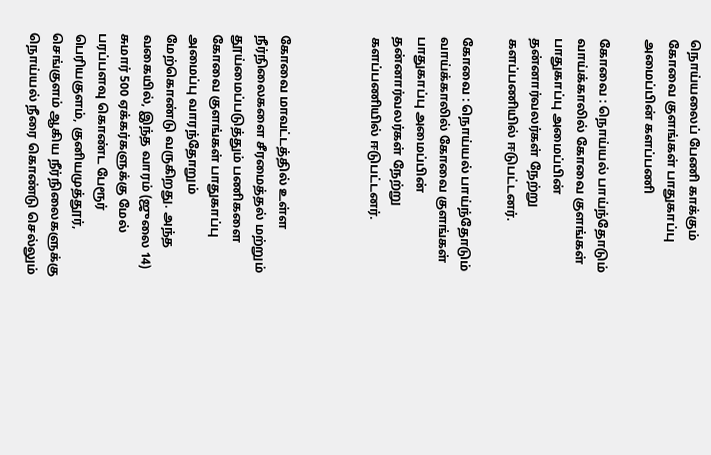நொய்யலைப் பேணி காக்கும் கோவை குளங்கள் பாதுகாப்பு அமைப்பின் களப்பணி

கோவை : நொய்யல் பாய்ந்தோடும் வாய்க்காலில் கோவை குளங்கள் பாதுகாப்பு அமைப்பின் தன்னார்வலர்கள் நேற்று களப்பணியில் ஈடுபட்டனர்.

கோவை : நொய்யல் பாய்ந்தோடும் வாய்க்காலில் கோவை குளங்கள் பாதுகாப்பு அமைப்பின் தன்னார்வலர்கள் நேற்று களப்பணியில் ஈடுபட்டனர்.



கோவை மாவட்டத்தில் உள்ள நீர்நிலைகளை சீரமைத்தல் மற்றும் தூய்மைப்படுத்தும் பணிகளை கோவை குளங்கள் பாதுகாப்பு அமைப்பு வாரந்தோறும் மேற்கொண்டு வருகிறது. அந்த வகையில், இந்த வாரம் (ஜுலை 14) சுமார் 500 ஏக்கர்களுக்கு மேல் பரப்பளவு கொண்ட பேரூர் பெரியகுளம், குனியமுத்தூர், செங்குளம் ஆகிய நீர்நிலைகளுக்கு நொய்யல் நீரை கொண்டு செல்லும்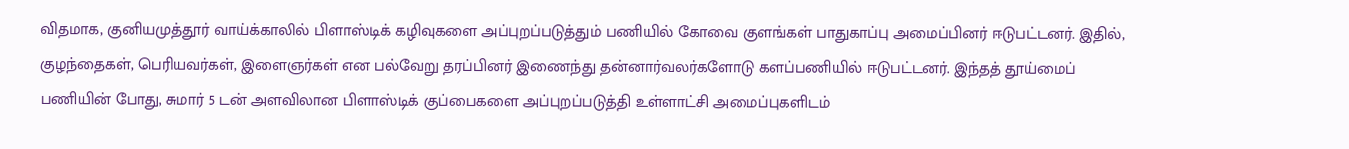விதமாக, குனியமுத்தூர் வாய்க்காலில் பிளாஸ்டிக் கழிவுகளை அப்புறப்படுத்தும் பணியில் கோவை குளங்கள் பாதுகாப்பு அமைப்பினர் ஈடுபட்டனர். இதில், குழந்தைகள், பெரியவர்கள், இளைஞர்கள் என பல்வேறு தரப்பினர் இணைந்து தன்னார்வலர்களோடு களப்பணியில் ஈடுபட்டனர். இந்தத் தூய்மைப் பணியின் போது, சுமார் 5 டன் அளவிலான பிளாஸ்டிக் குப்பைகளை அப்புறப்படுத்தி உள்ளாட்சி அமைப்புகளிடம்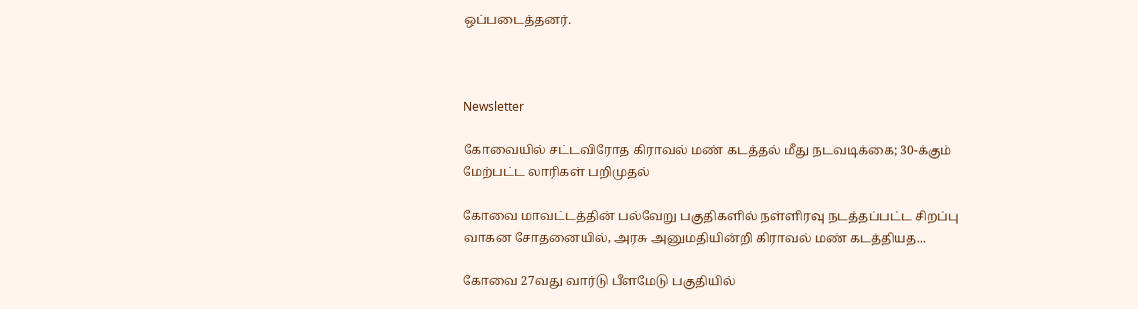ஒப்படைத்தனர்.



Newsletter

கோவையில் சட்டவிரோத கிராவல் மண் கடத்தல் மீது நடவடிக்கை; 30-க்கும் மேற்பட்ட லாரிகள் பறிமுதல்

கோவை மாவட்டத்தின் பல்வேறு பகுதிகளில் நள்ளிரவு நடத்தப்பட்ட சிறப்பு வாகன சோதனையில், அரசு அனுமதியின்றி கிராவல் மண் கடத்தியத...

கோவை 27வது வார்டு பீளமேடு பகுதியில்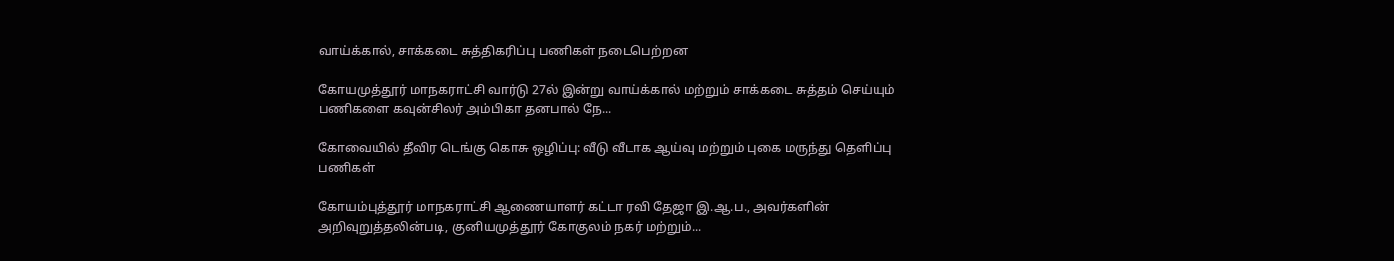வாய்க்கால், சாக்கடை சுத்திகரிப்பு பணிகள் நடைபெற்றன

கோயமுத்தூர் மாநகராட்சி வார்டு 27ல் இன்று வாய்க்கால் மற்றும் சாக்கடை சுத்தம் செய்யும் பணிகளை கவுன்சிலர் அம்பிகா தனபால் நே...

கோவையில் தீவிர டெங்கு கொசு ஒழிப்பு: வீடு வீடாக ஆய்வு மற்றும் புகை மருந்து தெளிப்பு பணிகள்

கோயம்புத்தூர் மாநகராட்சி ஆணையாளர் கட்டா ரவி தேஜா இ.ஆ.ப., அவர்களின் அறிவுறுத்தலின்படி, குனியமுத்தூர் கோகுலம் நகர் மற்றும்...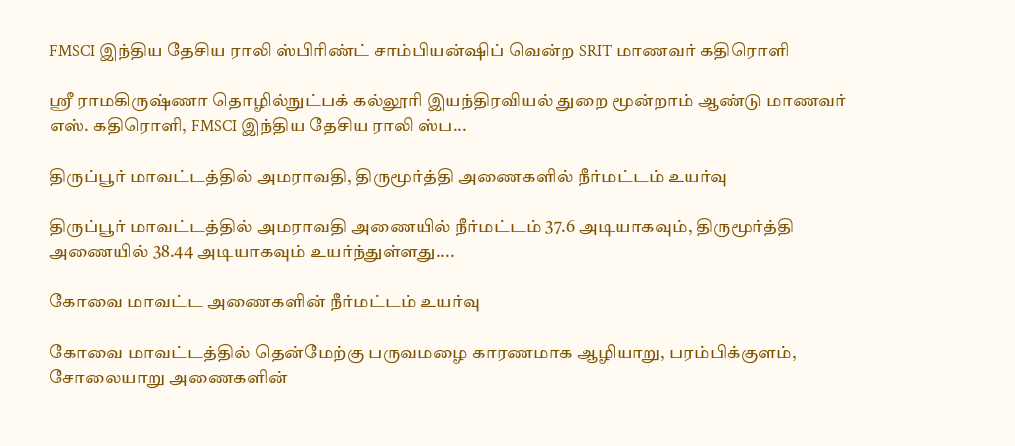FMSCI இந்திய தேசிய ராலி ஸ்பிரிண்ட் சாம்பியன்ஷிப் வென்ற SRIT மாணவர் கதிரொளி

ஸ்ரீ ராமகிருஷ்ணா தொழில்நுட்பக் கல்லூரி இயந்திரவியல் துறை மூன்றாம் ஆண்டு மாணவர் எஸ். கதிரொளி, FMSCI இந்திய தேசிய ராலி ஸ்ப...

திருப்பூர் மாவட்டத்தில் அமராவதி, திருமூர்த்தி அணைகளில் நீர்மட்டம் உயர்வு

திருப்பூர் மாவட்டத்தில் அமராவதி அணையில் நீர்மட்டம் 37.6 அடியாகவும், திருமூர்த்தி அணையில் 38.44 அடியாகவும் உயர்ந்துள்ளது....

கோவை மாவட்ட அணைகளின் நீர்மட்டம் உயர்வு

கோவை மாவட்டத்தில் தென்மேற்கு பருவமழை காரணமாக ஆழியாறு, பரம்பிக்குளம், சோலையாறு அணைகளின்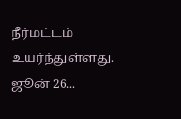நீர்மட்டம் உயர்ந்துள்ளது. ஜூன் 26...